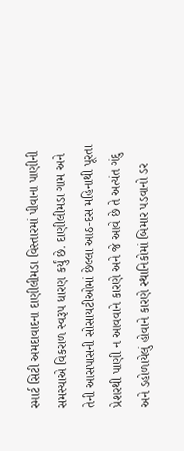સ્માર્ટ સિટી અમદાવાદના દાણીલીમડા વિસ્તારમાં પીવાના પાણીની સમસ્યાએ વિકરાળ સ્વરૂપ ધારણ કર્યું છે. દાણીલીમડા ગામ અને તેની આસપાસની સોસાયટીઓમાં છેલ્લા આઠ-દસ મહિનાથી પૂરતા પ્રેશરથી પાણી ન આવવાને કારણે અને જે આવે છે તે અત્યંત ગંદુ અને ડહોળાયેલું હોવાને કારણે સ્થાનિકોમાં બિમાર પડવાનો ડર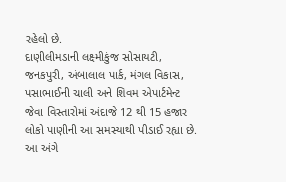રહેલો છે.
દાણીલીમડાની લક્ષ્મીકુંજ સોસાયટી, જનકપુરી, અંબાલાલ પાર્ક, મંગલ વિકાસ, પસાભાઈની ચાલી અને શિવમ એપાર્ટમેન્ટ જેવા વિસ્તારોમાં અંદાજે 12 થી 15 હજાર લોકો પાણીની આ સમસ્યાથી પીડાઈ રહ્યા છે. આ અંગે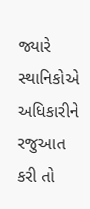જ્યારે સ્થાનિકોએ અધિકારીને રજુઆત કરી તો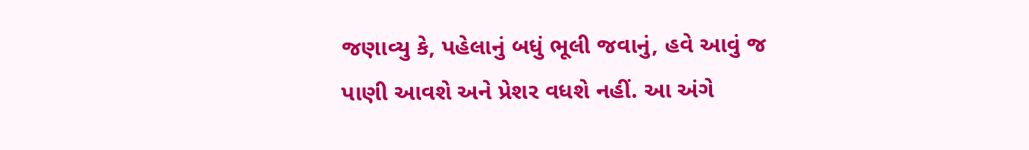જણાવ્યુ કે, પહેલાનું બધું ભૂલી જવાનું, હવે આવું જ પાણી આવશે અને પ્રેશર વધશે નહીં. આ અંગે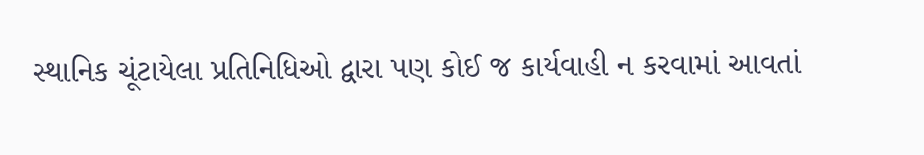સ્થાનિક ચૂંટાયેલા પ્રતિનિધિઓ દ્વારા પણ કોઈ જ કાર્યવાહી ન કરવામાં આવતાં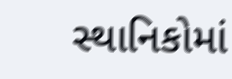સ્થાનિકોમાં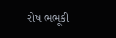રોષ ભભૂકી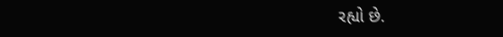રહ્યો છે.